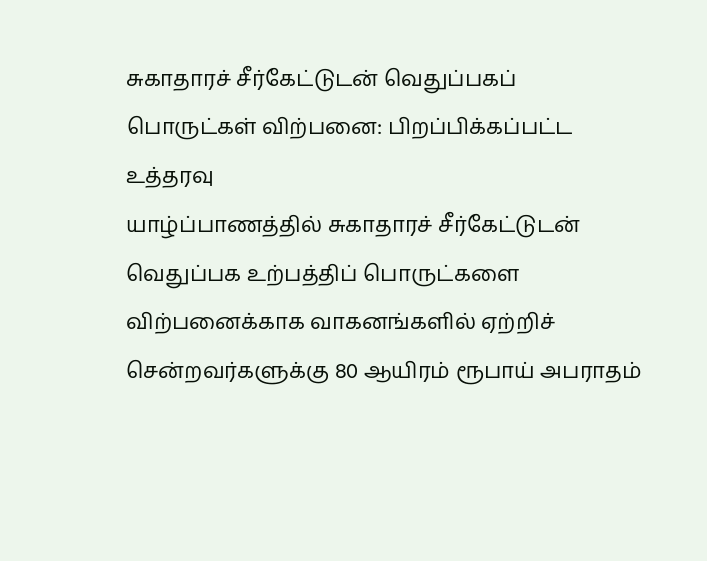சுகாதாரச் சீர்கேட்டுடன் வெதுப்பகப் பொருட்கள் விற்பனை: பிறப்பிக்கப்பட்ட உத்தரவு
யாழ்ப்பாணத்தில் சுகாதாரச் சீர்கேட்டுடன் வெதுப்பக உற்பத்திப் பொருட்களை விற்பனைக்காக வாகனங்களில் ஏற்றிச் சென்றவர்களுக்கு 80 ஆயிரம் ரூபாய் அபராதம்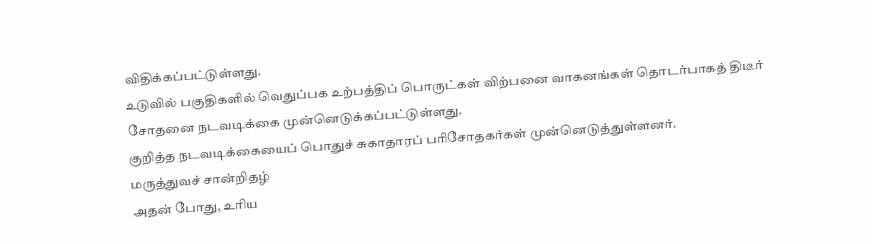விதிக்கப்பட்டுள்ளது.
உடுவில் பகுதிகளில் வெதுப்பக உற்பத்திப் பொருட்கள் விற்பனை வாகனங்கள் தொடர்பாகத் திடீர் சோதனை நடவடிக்கை முன்னெடுக்கப்பட்டுள்ளது.
குறித்த நடவடிக்கையைப் பொதுச் சுகாதாரப் பரிசோதகர்கள் முன்னெடுத்துள்ளனர்.
மருத்துவச் சான்றிதழ்
அதன் போது, உரிய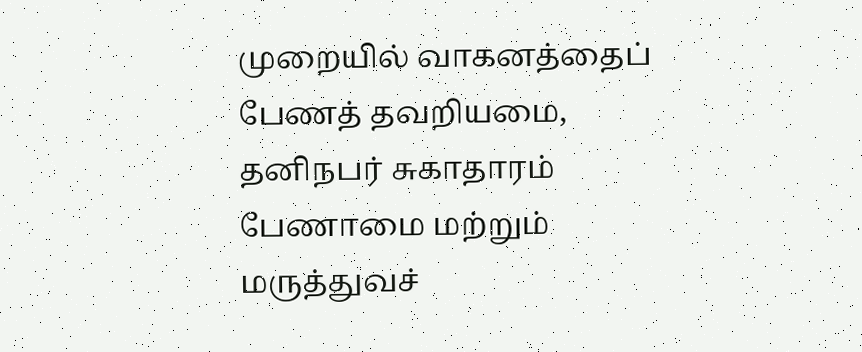முறையில் வாகனத்தைப் பேணத் தவறியமை, தனிநபர் சுகாதாரம் பேணாமை மற்றும் மருத்துவச்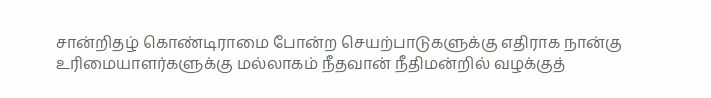சான்றிதழ் கொண்டிராமை போன்ற செயற்பாடுகளுக்கு எதிராக நான்கு உரிமையாளர்களுக்கு மல்லாகம் நீதவான் நீதிமன்றில் வழக்குத்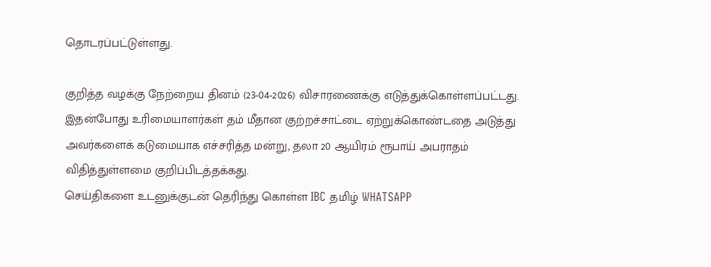தொடரப்பட்டுள்ளது.

குறித்த வழக்கு நேற்றைய தினம் (23-04-2026) விசாரணைக்கு எடுத்துக்கொள்ளப்பட்டது.
இதன்போது உரிமையாளர்கள் தம் மீதான குற்றச்சாட்டை ஏற்றுக்கொண்டதை அடுத்து அவர்களைக் கடுமையாக எச்சரித்த மன்று, தலா 20 ஆயிரம் ரூபாய் அபராதம் விதித்துள்ளமை குறிப்பிடத்தக்கது.
செய்திகளை உடனுக்குடன் தெரிந்து கொள்ள IBC தமிழ் WHATSAPP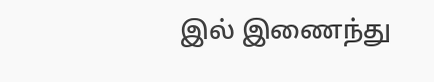இல் இணைந்து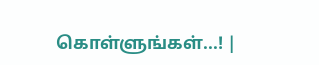கொள்ளுங்கள்...! |